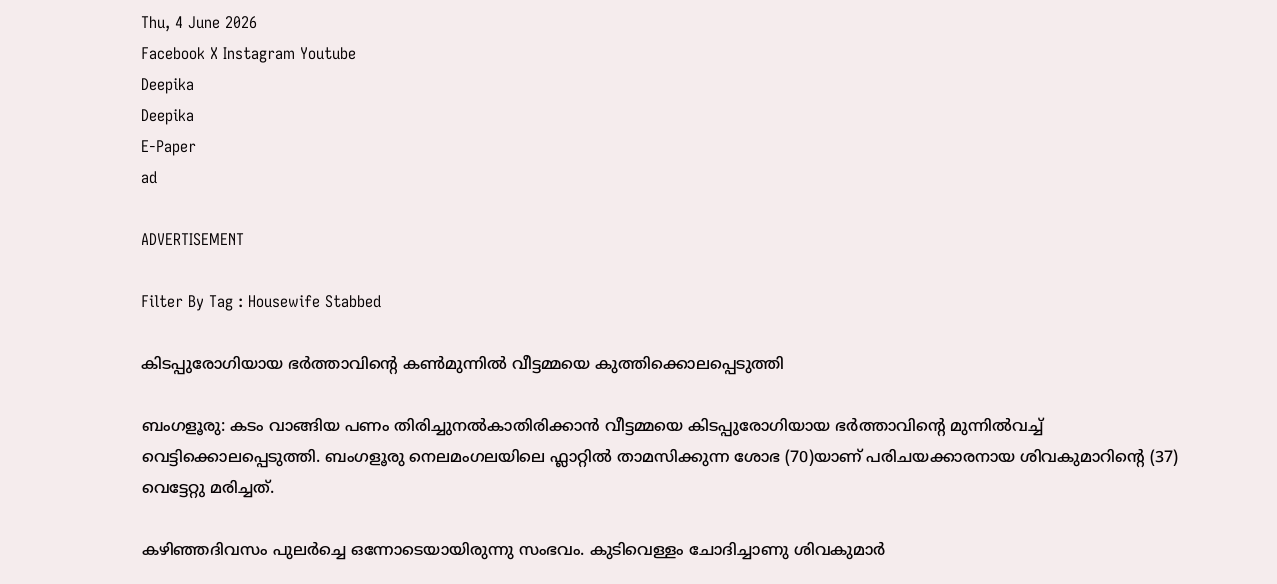Thu, 4 June 2026
Facebook X Instagram Youtube
Deepika
Deepika
E-Paper
ad

ADVERTISEMENT

Filter By Tag : Housewife Stabbed

കിടപ്പുരോഗിയായ ഭർത്താവിന്‍റെ കൺമുന്നിൽ വീട്ടമ്മയെ കുത്തിക്കൊലപ്പെടുത്തി

ബംഗളൂരു: കടം വാങ്ങിയ പണം തിരിച്ചുനൽകാതിരിക്കാൻ വീട്ടമ്മയെ കിടപ്പുരോഗിയായ ഭർത്താവിന്‍റെ മുന്നിൽവച്ച് വെട്ടിക്കൊലപ്പെടുത്തി. ബംഗളൂരു നെലമംഗലയിലെ ഫ്ലാറ്റിൽ താമസിക്കുന്ന ശോഭ (70)യാണ് പരിചയക്കാരനായ ശിവകുമാറിന്‍റെ (37) വെട്ടേറ്റു മരിച്ചത്.

കഴിഞ്ഞദിവസം പുലർച്ചെ ഒന്നോടെയായിരുന്നു സംഭവം. കുടിവെള്ളം ചോദിച്ചാണു ശിവകുമാർ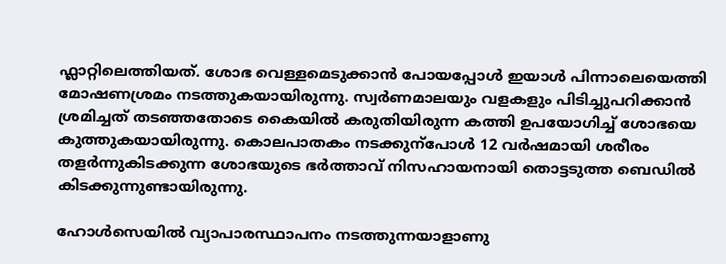ഫ്ലാറ്റിലെത്തിയത്. ശോഭ വെള്ളമെടുക്കാൻ പോയപ്പോള്‍ ഇയാള്‍ പിന്നാലെയെത്തി മോഷണശ്രമം നടത്തുകയായിരുന്നു. സ്വർണമാലയും വളകളും പിടിച്ചുപറിക്കാൻ ശ്രമിച്ചത് തടഞ്ഞതോടെ കൈയില്‍ കരുതിയിരുന്ന കത്തി ഉപയോഗിച്ച്‌ ശോഭയെ കുത്തുകയായിരുന്നു. കൊലപാതകം നടക്കുന്പോൾ 12 വർഷമായി ശരീരം തളർന്നുകിടക്കുന്ന ശോഭയുടെ ഭർത്താവ് നിസഹായനായി തൊട്ടടുത്ത ബെഡിൽ കിടക്കുന്നുണ്ടായിരുന്നു.

ഹോൾസെയിൽ വ്യാപാരസ്ഥാപനം നടത്തുന്നയാളാണു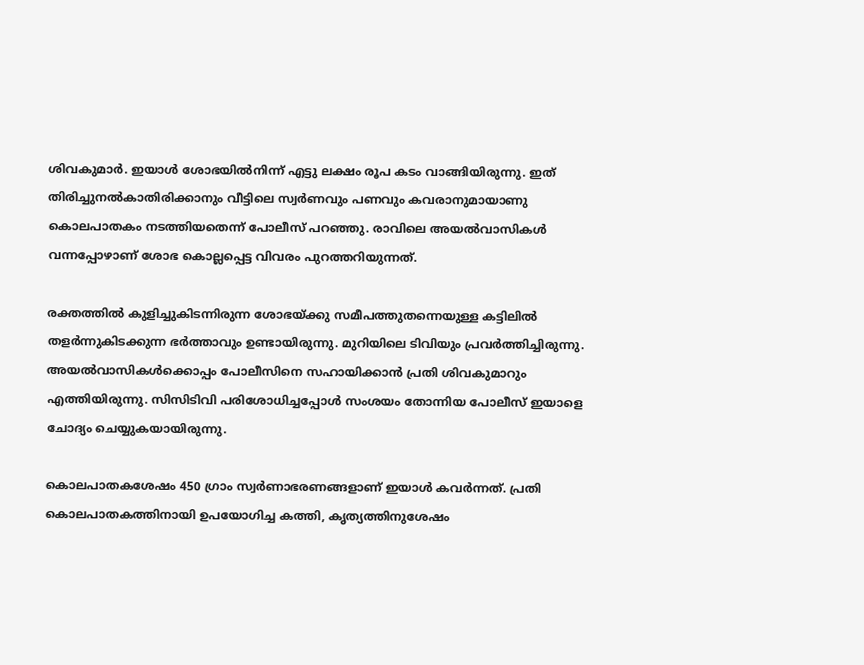ശിവകുമാർ. ഇയാൾ ശോഭയിൽനിന്ന് എട്ടു ലക്ഷം രൂപ കടം വാങ്ങിയിരുന്നു. ഇത് തിരിച്ചുനൽകാതിരിക്കാനും വീട്ടിലെ സ്വർണവും പണവും കവരാനുമായാണു കൊലപാതകം നടത്തിയതെന്ന് പോലീസ് പറഞ്ഞു. രാവിലെ അയൽവാസികൾ വന്നപ്പോഴാണ് ശോഭ കൊല്ലപ്പെട്ട വിവരം പുറത്തറിയുന്നത്.

രക്തത്തിൽ കുളിച്ചുകിടന്നിരുന്ന ശോഭയ്ക്കു സമീപത്തുതന്നെയുള്ള കട്ടിലിൽ തളർന്നുകിടക്കുന്ന ഭർത്താവും ഉണ്ടായിരുന്നു. മുറിയിലെ ടിവിയും പ്രവർത്തിച്ചിരുന്നു. അയൽവാസികൾക്കൊപ്പം പോലീസിനെ സഹായിക്കാൻ പ്രതി ശിവകുമാറും എത്തിയിരുന്നു. സിസിടിവി പരിശോധിച്ചപ്പോൾ സംശയം തോന്നിയ പോലീസ് ഇയാളെ ചോദ്യം ചെയ്യുകയായിരുന്നു.

കൊലപാതകശേഷം 450 ഗ്രാം സ്വർണാഭരണങ്ങളാണ് ഇയാൾ കവർന്നത്. പ്രതി കൊലപാതകത്തിനായി ഉപയോഗിച്ച കത്തി, കൃത്യത്തിനുശേഷം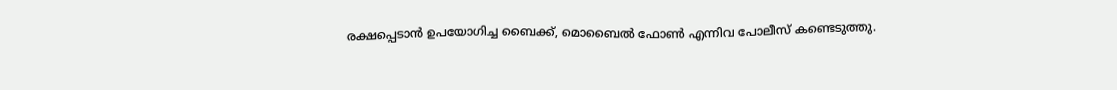രക്ഷപ്പെടാൻ ഉപയോഗിച്ച ബൈക്ക്, മൊബൈൽ ഫോൺ എന്നിവ പോലീസ് കണ്ടെടുത്തു.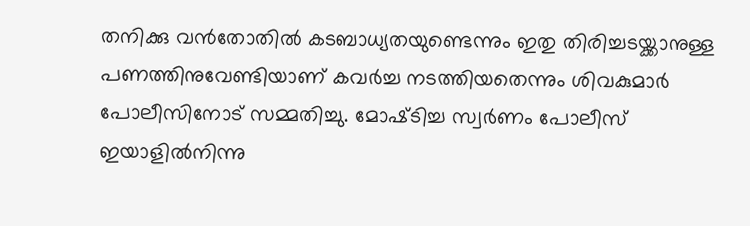തനിക്കു വൻതോതില്‍ കടബാധ്യതയുണ്ടെന്നും ഇതു തിരിച്ചടയ്ക്കാനുള്ള പണത്തിനുവേണ്ടിയാണ് കവർച്ച നടത്തിയതെന്നും ശിവകുമാർ പോലീസിനോട് സമ്മതിച്ചു. മോഷ്‌ടിച്ച സ്വർണം പോലീസ് ഇയാളില്‍നിന്നു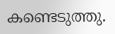കണ്ടെടുത്തു.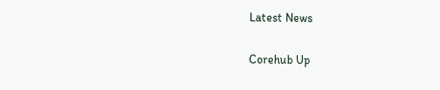Latest News

Corehub Up